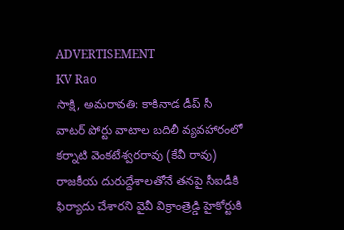ADVERTISEMENT
KV Rao
సాక్షి, అమరావతి: కాకినాడ డీప్ సీ వాటర్ పోర్టు వాటాల బదిలీ వ్యవహారంలో కర్నాటి వెంకటేశ్వరరావు (కేవీ రావు) రాజకీయ దురుద్దేశాలతోనే తనపై సీఐడీకి ఫిర్యాదు చేశారని వైవీ విక్రాంత్రెడ్డి హైకోర్టుకి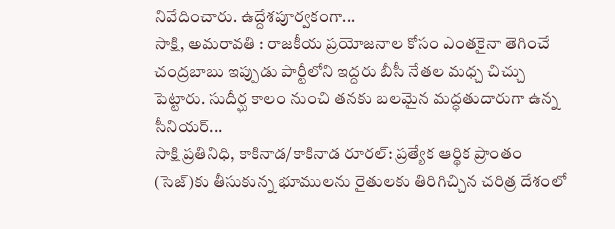నివేదించారు. ఉద్దేశపూర్వకంగా...
సాక్షి, అమరావతి : రాజకీయ ప్రయోజనాల కోసం ఎంతకైనా తెగించే చంద్రబాబు ఇప్పుడు పార్టీలోని ఇద్దరు బీసీ నేతల మధ్చ చిచ్చు పెట్టారు. సుదీర్ఘ కాలం నుంచి తనకు బలమైన మద్ధతుదారుగా ఉన్న సీనియర్...
సాక్షి ప్రతినిధి, కాకినాడ/కాకినాడ రూరల్: ప్రత్యేక ఆర్థిక ప్రాంతం (సెజ్)కు తీసుకున్న భూములను రైతులకు తిరిగిచ్చిన చరిత్ర దేశంలో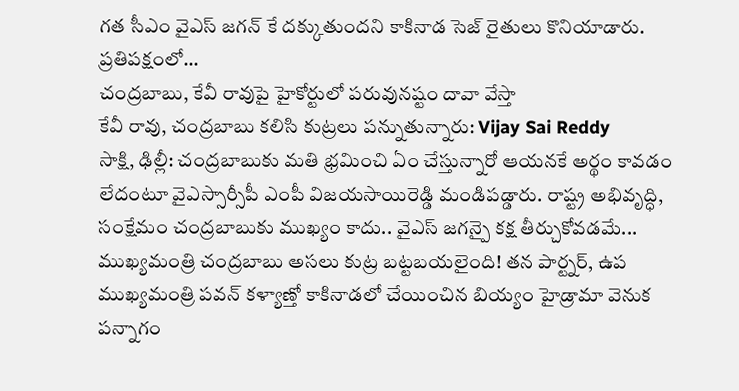గత సీఎం వైఎస్ జగన్ కే దక్కుతుందని కాకినాడ సెజ్ రైతులు కొనియాడారు. ప్రతిపక్షంలో...
చంద్రబాబు, కేవీ రావుపై హైకోర్టులో పరువునష్టం దావా వేస్తా
కేవీ రావు, చంద్రబాబు కలిసి కుట్రలు పన్నుతున్నారు: Vijay Sai Reddy
సాక్షి, ఢిల్లీ: చంద్రబాబుకు మతి భ్రమించి ఏం చేస్తున్నారో ఆయనకే అర్థం కావడం లేదంటూ వైఎస్సార్సీపీ ఎంపీ విజయసాయిరెడ్డి మండిపడ్డారు. రాష్ట్ర అభివృద్ధి, సంక్షేమం చంద్రబాబుకు ముఖ్యం కాదు.. వైఎస్ జగన్పై కక్ష తీర్చుకోవడమే...
ముఖ్యమంత్రి చంద్రబాబు అసలు కుట్ర బట్టబయలైంది! తన పార్ట్నర్, ఉప ముఖ్యమంత్రి పవన్ కళ్యాణ్తో కాకినాడలో చేయించిన బియ్యం హైడ్రామా వెనుక పన్నాగం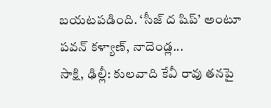బయటపడింది. ‘సీజ్ ద షిప్’ అంటూ పవన్ కళ్యాణ్, నాదెండ్ల...
సాక్షి, ఢిల్లీ: కులవాది కేవీ రావు తనపై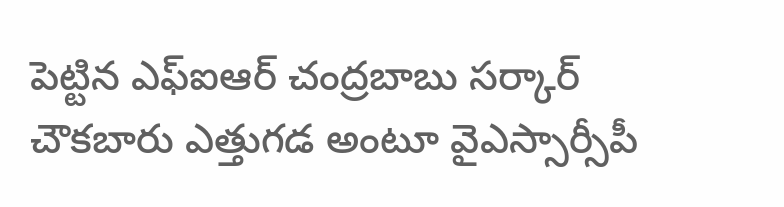పెట్టిన ఎఫ్ఐఆర్ చంద్రబాబు సర్కార్ చౌకబారు ఎత్తుగడ అంటూ వైఎస్సార్సీపీ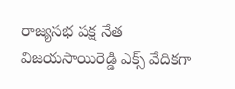రాజ్యసభ పక్ష నేత విజయసాయిరెడ్డి ఎక్స్ వేదికగా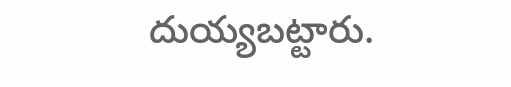దుయ్యబట్టారు.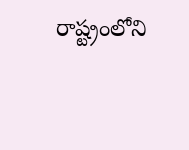రాష్ట్రంలోని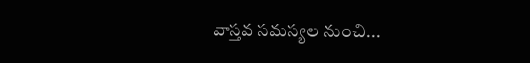వాస్తవ సమస్యల నుంచి...